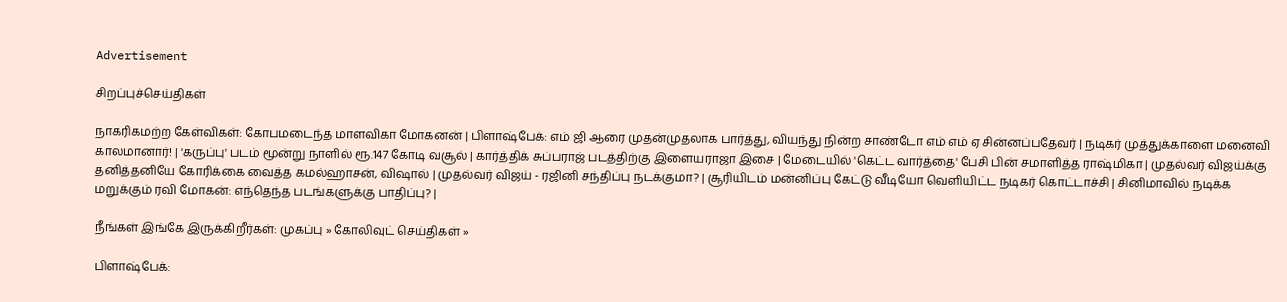Advertisement

சிறப்புச்செய்திகள்

நாகரிகமற்ற கேள்விகள்: கோபமடைந்த மாளவிகா மோகனன் | பிளாஷ்பேக்: எம் ஜி ஆரை முதன்முதலாக பார்த்து, வியந்து நின்ற சாண்டோ எம் எம் ஏ சின்னப்பதேவர் | நடிகர் முத்துக்காளை மனைவி காலமானார்! | 'கருப்பு' படம் மூன்று நாளில் ரூ.147 கோடி வசூல் | கார்த்திக் சுப்பராஜ் படத்திற்கு இளையராஜா இசை | மேடையில் 'கெட்ட வார்த்தை' பேசி பின் சமாளித்த ராஷ்மிகா | முதல்வர் விஜய்க்கு தனித்தனியே கோரிக்கை வைத்த கமல்ஹாசன், விஷால் | முதல்வர் விஜய் - ரஜினி சந்திப்பு நடக்குமா? | சூரியிடம் மன்னிப்பு கேட்டு வீடியோ வெளியிட்ட நடிகர் கொட்டாச்சி | சினிமாவில் நடிக்க மறுக்கும் ரவி மோகன்: எந்தெந்த படங்களுக்கு பாதிப்பு? |

நீங்கள் இங்கே இருக்கிறீர்கள்: முகப்பு » கோலிவுட் செய்திகள் »

பிளாஷ்பேக்: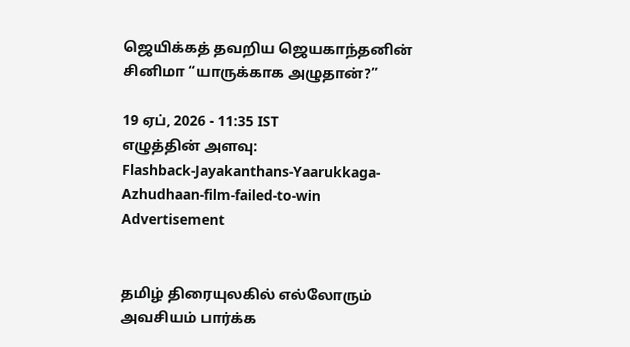ஜெயிக்கத் தவறிய ஜெயகாந்தனின் சினிமா “யாருக்காக அழுதான்?”

19 ஏப், 2026 - 11:35 IST
எழுத்தின் அளவு:
Flashback-Jayakanthans-Yaarukkaga-Azhudhaan-film-failed-to-win
Advertisement


தமிழ் திரையுலகில் எல்லோரும் அவசியம் பார்க்க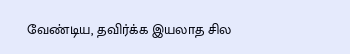வேண்டிய, தவிர்க்க இயலாத சில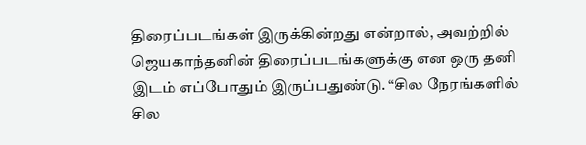திரைப்படங்கள் இருக்கின்றது என்றால், அவற்றில் ஜெயகாந்தனின் திரைப்படங்களுக்கு என ஒரு தனி இடம் எப்போதும் இருப்பதுண்டு. “சில நேரங்களில் சில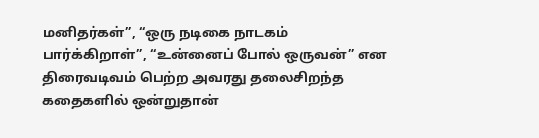மனிதர்கள்”, “ஒரு நடிகை நாடகம் பார்க்கிறாள்”, “உன்னைப் போல் ஒருவன்” என திரைவடிவம் பெற்ற அவரது தலைசிறந்த கதைகளில் ஒன்றுதான்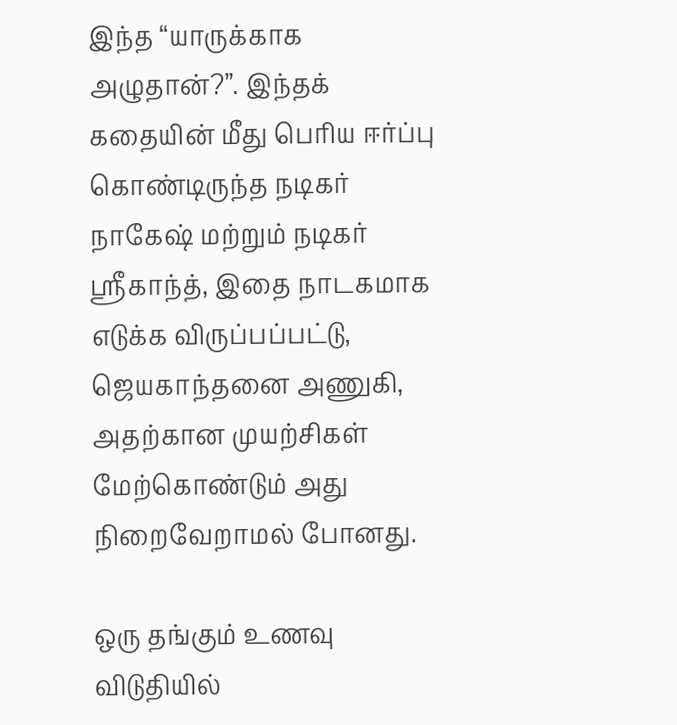இந்த “யாருக்காக அழுதான்?”. இந்தக் கதையின் மீது பெரிய ஈர்ப்பு கொண்டிருந்த நடிகர் நாகேஷ் மற்றும் நடிகர் ஸ்ரீகாந்த், இதை நாடகமாக எடுக்க விருப்பப்பட்டு, ஜெயகாந்தனை அணுகி, அதற்கான முயற்சிகள் மேற்கொண்டும் அது நிறைவேறாமல் போனது.

ஒரு தங்கும் உணவு விடுதியில்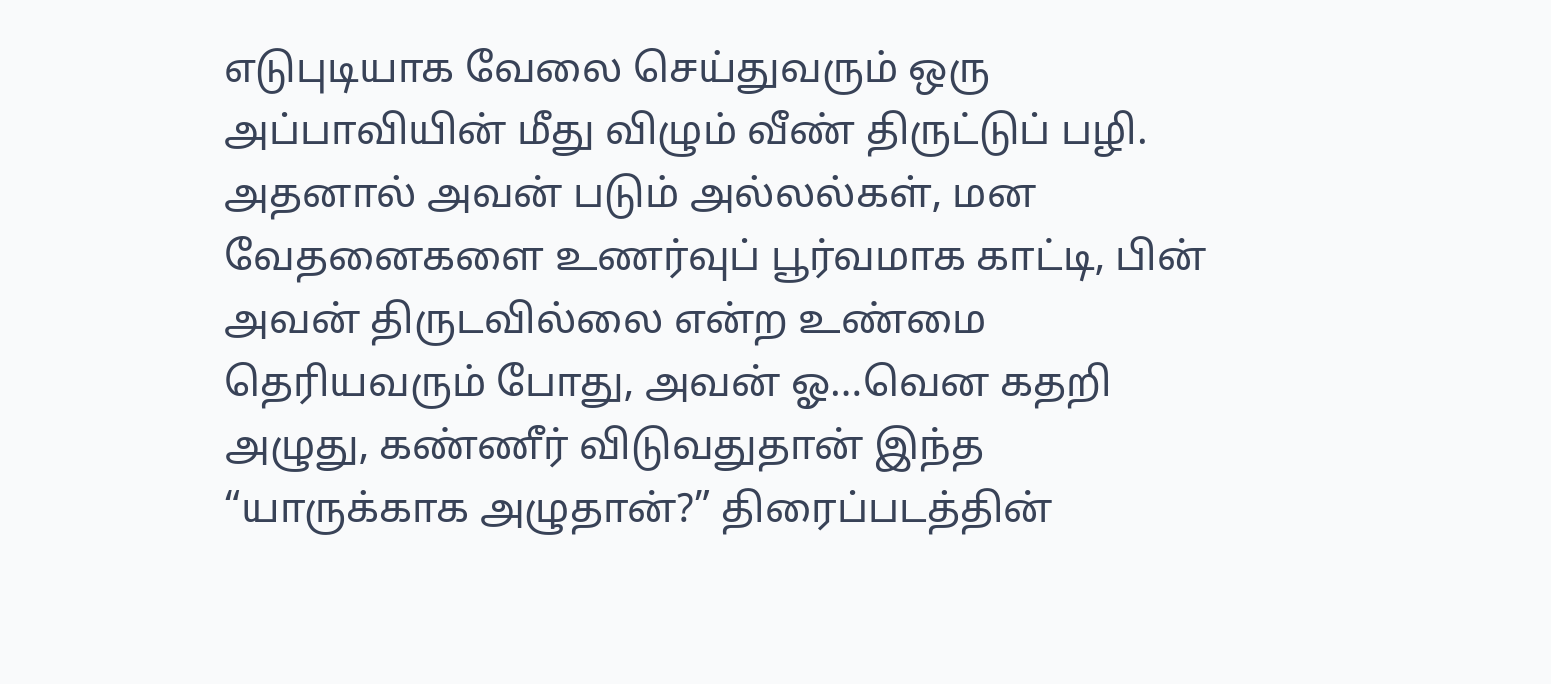எடுபுடியாக வேலை செய்துவரும் ஒரு அப்பாவியின் மீது விழும் வீண் திருட்டுப் பழி. அதனால் அவன் படும் அல்லல்கள், மன வேதனைகளை உணர்வுப் பூர்வமாக காட்டி, பின் அவன் திருடவில்லை என்ற உண்மை தெரியவரும் போது, அவன் ஓ…வென கதறி அழுது, கண்ணீர் விடுவதுதான் இந்த “யாருக்காக அழுதான்?” திரைப்படத்தின்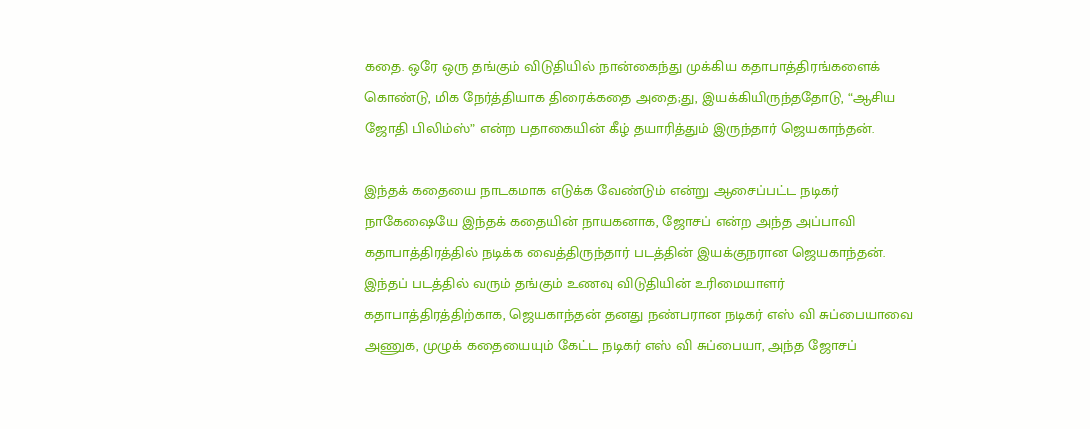கதை. ஒரே ஒரு தங்கும் விடுதியில் நான்கைந்து முக்கிய கதாபாத்திரங்களைக் கொண்டு, மிக நேர்த்தியாக திரைக்கதை அதை;து, இயக்கியிருந்ததோடு, “ஆசிய ஜோதி பிலிம்ஸ்” என்ற பதாகையின் கீழ் தயாரித்தும் இருந்தார் ஜெயகாந்தன்.

இந்தக் கதையை நாடகமாக எடுக்க வேண்டும் என்று ஆசைப்பட்ட நடிகர் நாகேஷையே இந்தக் கதையின் நாயகனாக, ஜோசப் என்ற அந்த அப்பாவி கதாபாத்திரத்தில் நடிக்க வைத்திருந்தார் படத்தின் இயக்குநரான ஜெயகாந்தன். இந்தப் படத்தில் வரும் தங்கும் உணவு விடுதியின் உரிமையாளர் கதாபாத்திரத்திற்காக, ஜெயகாந்தன் தனது நண்பரான நடிகர் எஸ் வி சுப்பையாவை அணுக, முழுக் கதையையும் கேட்ட நடிகர் எஸ் வி சுப்பையா, அந்த ஜோசப்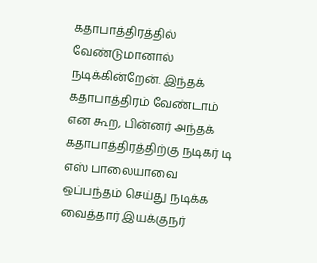கதாபாத்திரத்தில் வேண்டுமானால் நடிக்கின்றேன். இந்தக் கதாபாத்திரம் வேண்டாம் என கூற, பின்னர் அந்தக் கதாபாத்திரத்திற்கு நடிகர் டி எஸ் பாலையாவை ஒப்பந்தம் செய்து நடிக்க வைத்தார் இயக்குநர்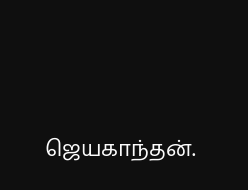ஜெயகாந்தன்.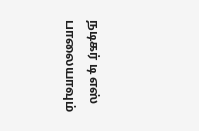நடிகர் டி எஸ் பாலையாவும்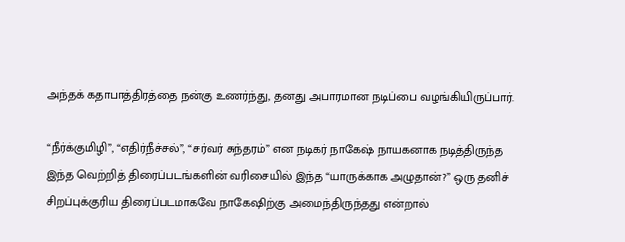அந்தக் கதாபாத்திரத்தை நன்கு உணர்ந்து, தனது அபாரமான நடிப்பை வழங்கியிருப்பார்.

“நீர்க்குமிழி”, “எதிர்நீச்சல்”, “சர்வர் சுந்தரம்” என நடிகர் நாகேஷ் நாயகனாக நடித்திருந்த இந்த வெற்றித் திரைப்படங்களின் வரிசையில் இந்த “யாருக்காக அழுதான்?” ஒரு தனிச் சிறப்புக்குரிய திரைப்படமாகவே நாகேஷிற்கு அமைந்திருந்தது என்றால்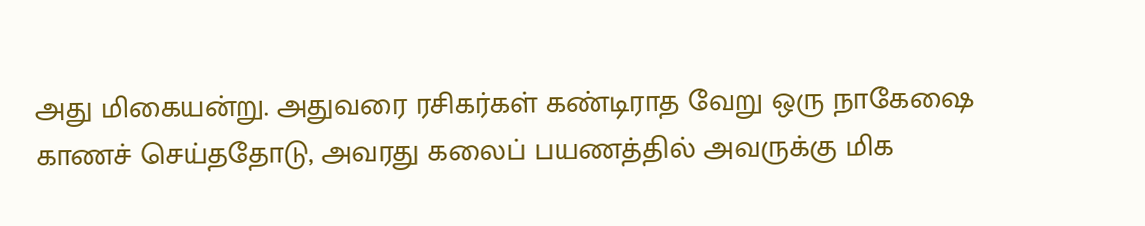அது மிகையன்று. அதுவரை ரசிகர்கள் கண்டிராத வேறு ஒரு நாகேஷை காணச் செய்ததோடு, அவரது கலைப் பயணத்தில் அவருக்கு மிக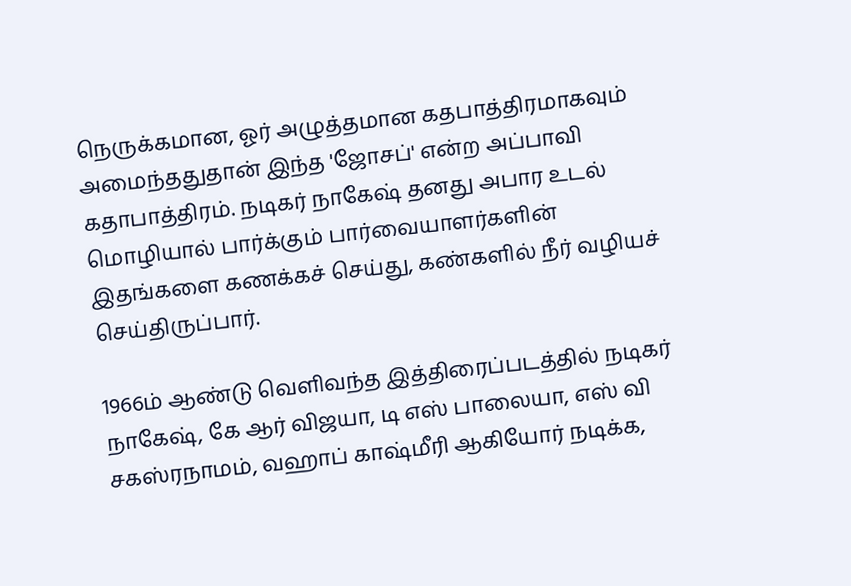நெருக்கமான, ஓர் அழுத்தமான கதபாத்திரமாகவும் அமைந்ததுதான் இந்த 'ஜோசப்' என்ற அப்பாவி கதாபாத்திரம். நடிகர் நாகேஷ் தனது அபார உடல் மொழியால் பார்க்கும் பார்வையாளர்களின் இதங்களை கணக்கச் செய்து, கண்களில் நீர் வழியச் செய்திருப்பார்.

1966ம் ஆண்டு வெளிவந்த இத்திரைப்படத்தில் நடிகர் நாகேஷ், கே ஆர் விஜயா, டி எஸ் பாலையா, எஸ் வி சகஸ்ரநாமம், வஹாப் காஷ்மீரி ஆகியோர் நடிக்க,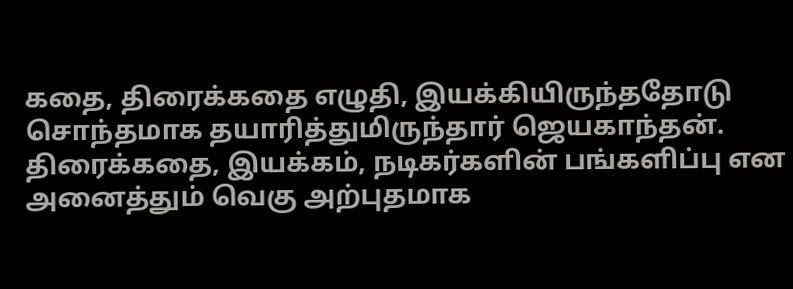கதை, திரைக்கதை எழுதி, இயக்கியிருந்ததோடு சொந்தமாக தயாரித்துமிருந்தார் ஜெயகாந்தன். திரைக்கதை, இயக்கம், நடிகர்களின் பங்களிப்பு என அனைத்தும் வெகு அற்புதமாக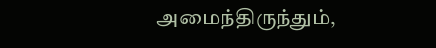அமைந்திருந்தும்,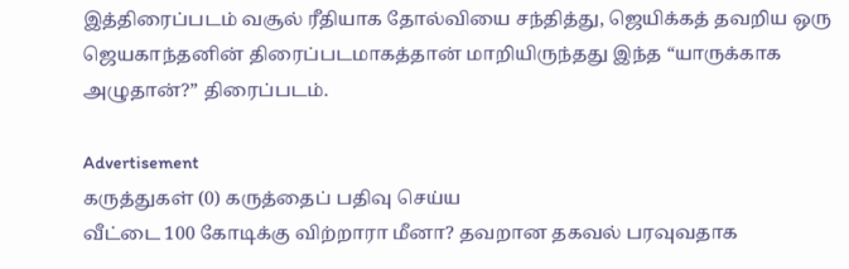இத்திரைப்படம் வசூல் ரீதியாக தோல்வியை சந்தித்து, ஜெயிக்கத் தவறிய ஒரு ஜெயகாந்தனின் திரைப்படமாகத்தான் மாறியிருந்தது இந்த “யாருக்காக அழுதான்?” திரைப்படம்.

Advertisement
கருத்துகள் (0) கருத்தைப் பதிவு செய்ய
வீட்டை 100 கோடிக்கு விற்றாரா மீனா? தவறான தகவல் பரவுவதாக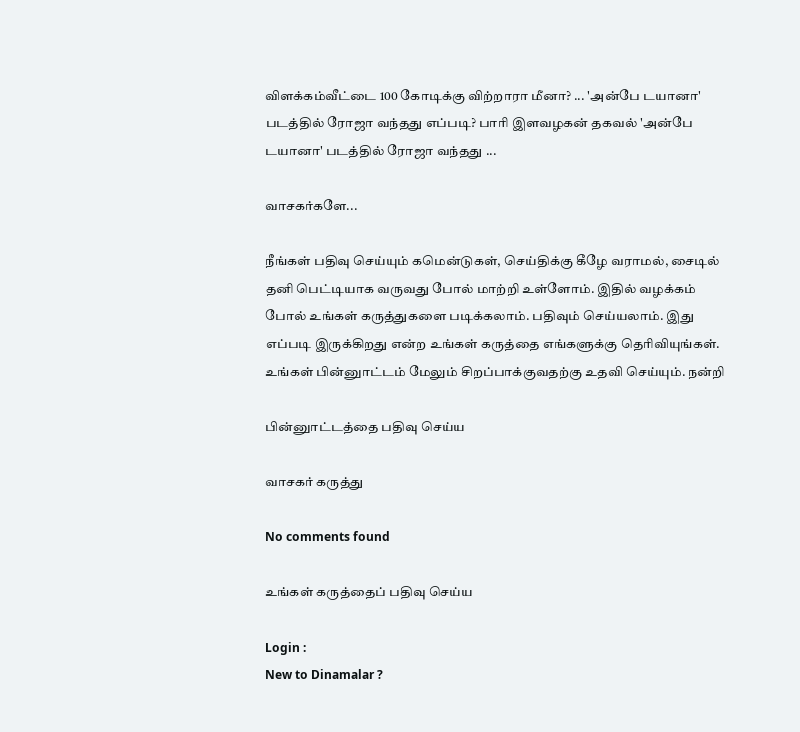விளக்கம்வீட்டை 100 கோடிக்கு விற்றாரா மீனா? ... 'அன்பே டயானா' படத்தில் ரோஜா வந்தது எப்படி? பாரி இளவழகன் தகவல் 'அன்பே டயானா' படத்தில் ரோஜா வந்தது ...

வாசகர்களே...

நீங்கள் பதிவு செய்யும் கமென்டுகள், செய்திக்கு கீழே வராமல், சைடில் தனி பெட்டியாக வருவது போல் மாற்றி உள்ளோம். இதில் வழக்கம் போல் உங்கள் கருத்துகளை படிக்கலாம். பதிவும் செய்யலாம். இது எப்படி இருக்கிறது என்ற உங்கள் கருத்தை எங்களுக்கு தெரிவியுங்கள். உங்கள் பின்னுாட்டம் மேலும் சிறப்பாக்குவதற்கு உதவி செய்யும். நன்றி

பின்னுாட்டத்தை பதிவு செய்ய

வாசகர் கருத்து

No comments found

உங்கள் கருத்தைப் பதிவு செய்ய

Login :
New to Dinamalar ?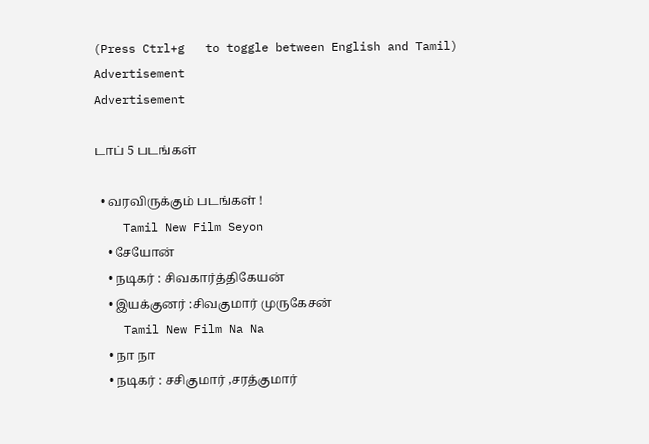(Press Ctrl+g   to toggle between English and Tamil)
Advertisement
Advertisement

டாப் 5 படங்கள்

  • வரவிருக்கும் படங்கள் !
    Tamil New Film Seyon
    • சேயோன்
    • நடிகர் : சிவகார்த்திகேயன்
    • இயக்குனர் :சிவகுமார் முருகேசன்
    Tamil New Film Na Na
    • நா நா
    • நடிகர் : சசிகுமார் ,சரத்குமார்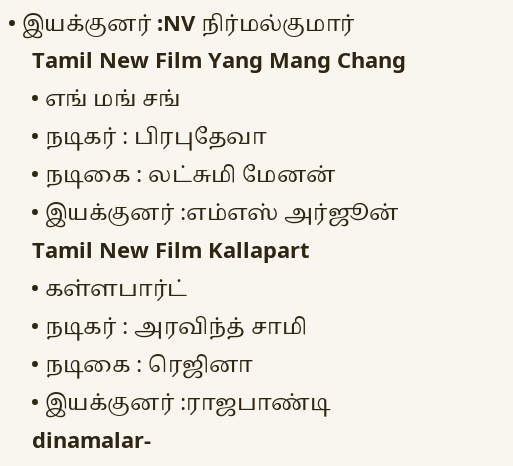• இயக்குனர் :NV நிர்மல்குமார்
    Tamil New Film Yang Mang Chang
    • எங் மங் சங்
    • நடிகர் : பிரபுதேவா
    • நடிகை : லட்சுமி மேனன்
    • இயக்குனர் :எம்எஸ் அர்ஜூன்
    Tamil New Film Kallapart
    • கள்ளபார்ட்
    • நடிகர் : அரவிந்த் சாமி
    • நடிகை : ரெஜினா
    • இயக்குனர் :ராஜபாண்டி
    dinamalar-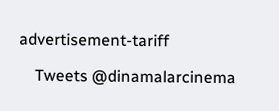advertisement-tariff

    Tweets @dinamalarcinema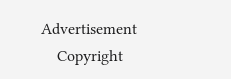Advertisement
    Copyright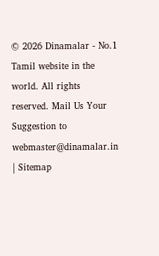© 2026 Dinamalar - No.1 Tamil website in the world. All rights reserved. Mail Us Your Suggestion to webmaster@dinamalar.in | Sitemap